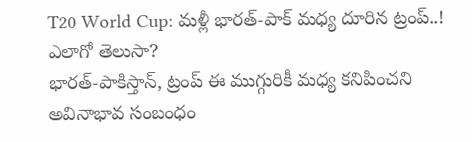T20 World Cup: మళ్లీ భారత్-పాక్ మధ్య దూరిన ట్రంప్..! ఎలాగో తెలుసా?
భారత్-పాకిస్తాన్, ట్రంప్ ఈ ముగ్గురికీ మధ్య కనిపించని అవినాభావ సంబంధం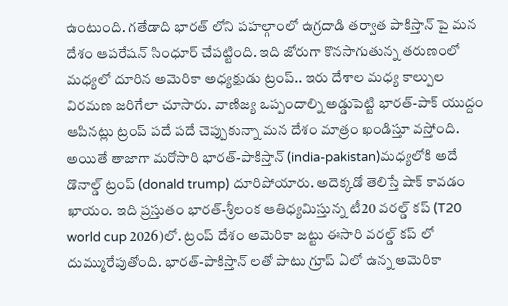ఉంటుంది. గతేడాది భారత్ లోని పహల్గాంలో ఉగ్రదాడి తర్వాత పాకిస్తాన్ పై మన దేశం ఆపరేషన్ సింధూర్ చేపట్టింది. ఇది జోరుగా కొనసాగుతున్న తరుణంలో మధ్యలో దూరిన అమెరికా అధ్యక్షుడు ట్రంప్.. ఇరు దేశాల మధ్య కాల్పుల విరమణ జరిగేలా చూసారు. వాణిజ్య ఒప్పందాల్ని అడ్డుపెట్టి భారత్-పాక్ యుద్దం ఆపినట్లు ట్రంప్ పదే పదే చెప్పుకున్నా మన దేశం మాత్రం ఖండిస్తూ వస్తోంది.
అయితే తాజాగా మరోసారి భారత్-పాకిస్తాన్ (india-pakistan)మధ్యలోకి అదే డొనాల్డ్ ట్రంప్ (donald trump) దూరిపోయారు. అదెక్కడో తెలిస్తే షాక్ కావడం ఖాయం. ఇది ప్రస్తుతం భారత్-శ్రీలంక ఆతిధ్యమిస్తున్న టీ20 వరల్డ్ కప్ (T20 world cup 2026)లో. ట్రంప్ దేశం అమెరికా జట్టు ఈసారి వరల్డ్ కప్ లో దుమ్మురేపుతోంది. భారత్-పాకిస్తాన్ లతో పాటు గ్రూప్ ఏలో ఉన్న అమెరికా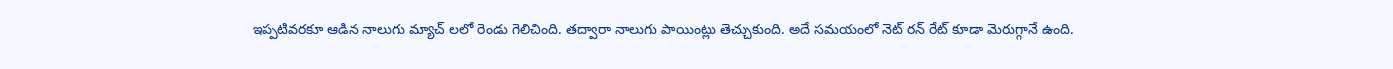ఇప్పటివరకూ ఆడిన నాలుగు మ్యాచ్ లలో రెండు గెలిచింది. తద్వారా నాలుగు పాయింట్లు తెచ్చుకుంది. అదే సమయంలో నెట్ రన్ రేట్ కూడా మెరుగ్గానే ఉంది.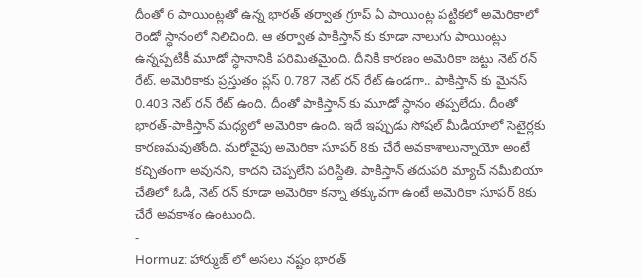దీంతో 6 పాయింట్లతో ఉన్న భారత్ తర్వాత గ్రూప్ ఏ పాయింట్ల పట్టికలో అమెరికాలో రెండో స్ధానంలో నిలిచింది. ఆ తర్వాత పాకిస్తాన్ కు కూడా నాలుగు పాయింట్లు ఉన్నప్పటికీ మూడో స్ధానానికి పరిమితమైంది. దీనికి కారణం అమెరికా జట్టు నెట్ రన్ రేట్. అమెరికాకు ప్రస్తుతం ప్లస్ 0.787 నెట్ రన్ రేట్ ఉండగా.. పాకిస్తాన్ కు మైనస్ 0.403 నెట్ రన్ రేట్ ఉంది. దీంతో పాకిస్తాన్ కు మూడో స్ధానం తప్పలేదు. దీంతో భారత్-పాకిస్తాన్ మధ్యలో అమెరికా ఉంది. ఇదే ఇప్పుడు సోషల్ మీడియాలో సెటైర్లకు కారణమవుతోంది. మరోవైపు అమెరికా సూపర్ 8కు చేరే అవకాశాలున్నాయో అంటే కచ్చితంగా అవునని, కాదని చెప్పలేని పరిస్దితి. పాకిస్తాన్ తదుపరి మ్యాచ్ నమీబియా చేతిలో ఓడి, నెట్ రన్ కూడా అమెరికా కన్నా తక్కువగా ఉంటే అమెరికా సూపర్ 8కు చేరే అవకాశం ఉంటుంది.
-
Hormuz: హార్ముజ్ లో అసలు నష్టం భారత్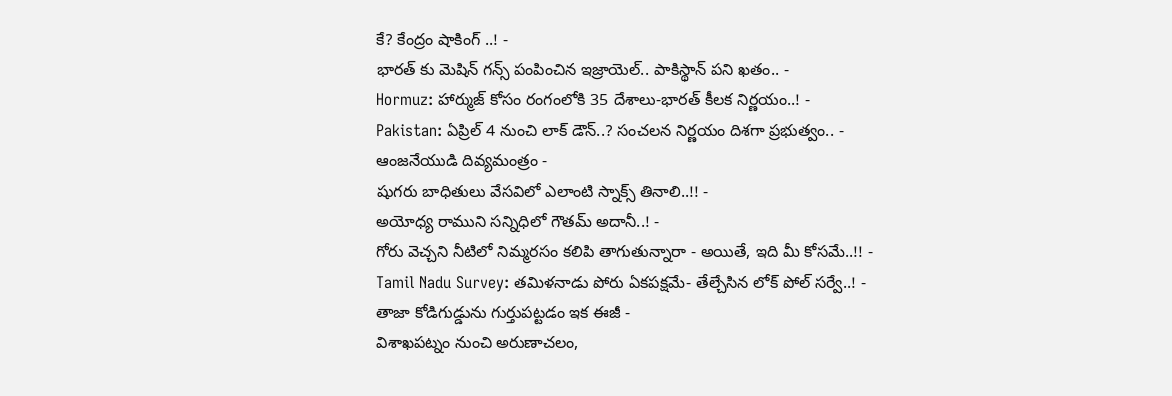కే? కేంద్రం షాకింగ్ ..! -
భారత్ కు మెషిన్ గన్స్ పంపించిన ఇజ్రాయెల్.. పాకిస్థాన్ పని ఖతం.. -
Hormuz: హార్ముజ్ కోసం రంగంలోకి 35 దేశాలు-భారత్ కీలక నిర్ణయం..! -
Pakistan: ఏప్రిల్ 4 నుంచి లాక్ డౌన్..? సంచలన నిర్ణయం దిశగా ప్రభుత్వం.. -
ఆంజనేయుడి దివ్యమంత్రం -
షుగరు బాధితులు వేసవిలో ఎలాంటి స్నాక్స్ తినాలి..!! -
అయోధ్య రాముని సన్నిధిలో గౌతమ్ అదానీ..! -
గోరు వెచ్చని నీటిలో నిమ్మరసం కలిపి తాగుతున్నారా - అయితే, ఇది మీ కోసమే..!! -
Tamil Nadu Survey: తమిళనాడు పోరు ఏకపక్షమే- తేల్చేసిన లోక్ పోల్ సర్వే..! -
తాజా కోడిగుడ్డును గుర్తుపట్టడం ఇక ఈజీ -
విశాఖపట్నం నుంచి అరుణాచలం,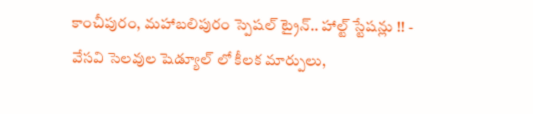కాంచీపురం, మహాబలిపురం స్పెషల్ ట్రైన్.. హాల్ట్ స్టేషన్లు !! -
వేసవి సెలవుల షెడ్యూల్ లో కీలక మార్పులు,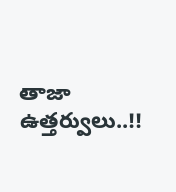తాజా ఉత్తర్వులు..!!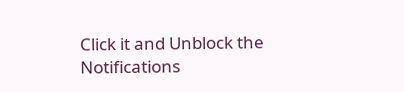Click it and Unblock the Notifications